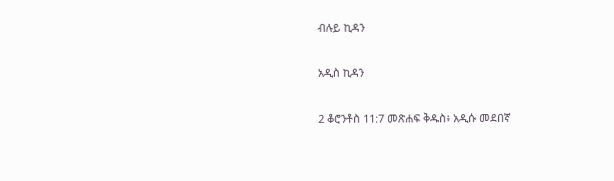ብሉይ ኪዳን

አዲስ ኪዳን

2 ቆሮንቶስ 11:7 መጽሐፍ ቅዱስ፥ አዲሱ መደበኛ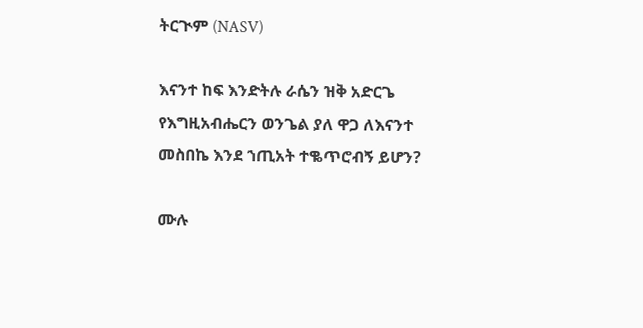ትርጒም (NASV)

እናንተ ከፍ እንድትሉ ራሴን ዝቅ አድርጌ የእግዚአብሔርን ወንጌል ያለ ዋጋ ለእናንተ መስበኬ እንደ ኀጢአት ተቈጥሮብኝ ይሆን?

ሙሉ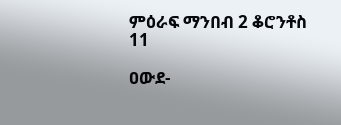ምዕራፍ ማንበብ 2 ቆሮንቶስ 11

ዐውደ-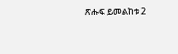ጽሑፍ ይመልከቱ 2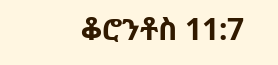ቆሮንቶስ 11:7